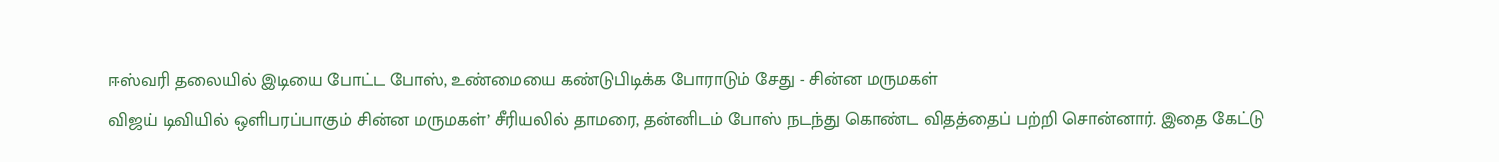ஈஸ்வரி தலையில் இடியை போட்ட போஸ், உண்மையை கண்டுபிடிக்க போராடும் சேது - சின்ன மருமகள்
விஜய் டிவியில் ஒளிபரப்பாகும் சின்ன மருமகள்’ சீரியலில் தாமரை, தன்னிடம் போஸ் நடந்து கொண்ட விதத்தைப் பற்றி சொன்னார். இதை கேட்டு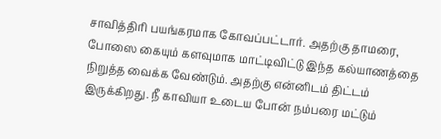சாவித்திரி பயங்கரமாக கோவப்பட்டார். அதற்கு தாமரை, போஸை கையும் களவுமாக மாட்டிவிட்டு இந்த கல்யாணத்தை நிறுத்த வைக்க வேண்டும். அதற்கு என்னிடம் திட்டம் இருக்கிறது. நீ காவியா உடைய போன் நம்பரை மட்டும்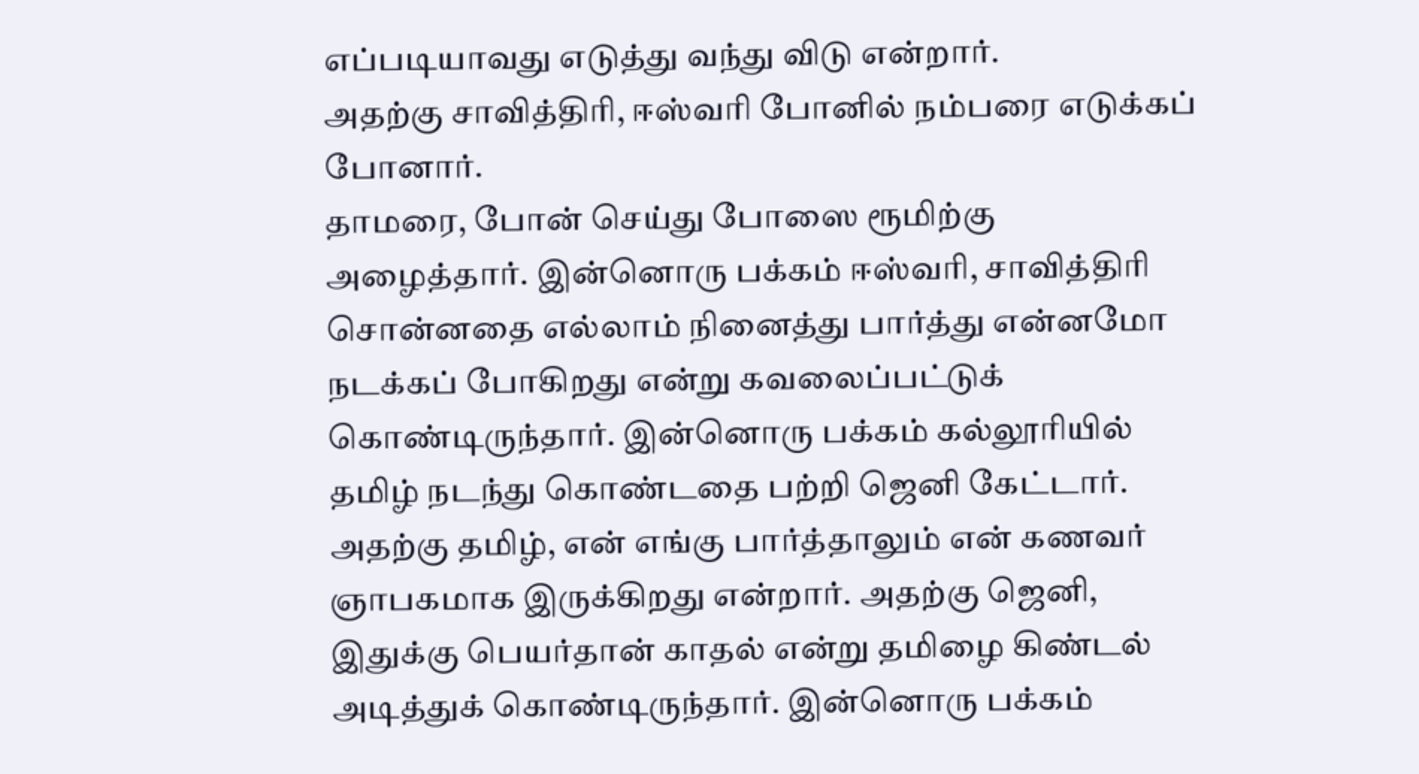எப்படியாவது எடுத்து வந்து விடு என்றார்.
அதற்கு சாவித்திரி, ஈஸ்வரி போனில் நம்பரை எடுக்கப் போனார்.
தாமரை, போன் செய்து போஸை ரூமிற்கு அழைத்தார். இன்னொரு பக்கம் ஈஸ்வரி, சாவித்திரி சொன்னதை எல்லாம் நினைத்து பார்த்து என்னமோ நடக்கப் போகிறது என்று கவலைப்பட்டுக் கொண்டிருந்தார். இன்னொரு பக்கம் கல்லூரியில் தமிழ் நடந்து கொண்டதை பற்றி ஜெனி கேட்டார். அதற்கு தமிழ், என் எங்கு பார்த்தாலும் என் கணவர் ஞாபகமாக இருக்கிறது என்றார். அதற்கு ஜெனி, இதுக்கு பெயர்தான் காதல் என்று தமிழை கிண்டல் அடித்துக் கொண்டிருந்தார். இன்னொரு பக்கம்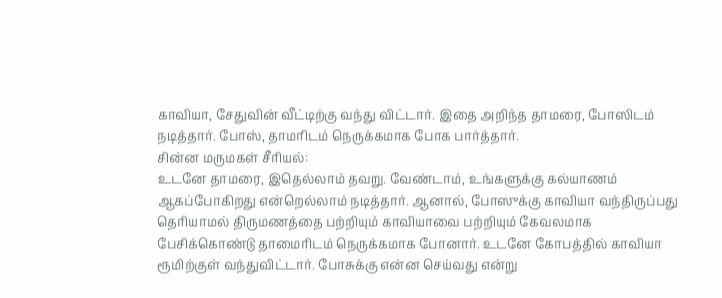காவியா, சேதுவின் வீட்டிற்கு வந்து விட்டார். இதை அறிந்த தாமரை, போஸிடம் நடித்தார். போஸ், தாமரிடம் நெருக்கமாக போக பார்த்தார்.
சின்ன மருமகள் சீரியல்:
உடனே தாமரை, இதெல்லாம் தவறு. வேண்டாம், உங்களுக்கு கல்யாணம் ஆகப்போகிறது என்றெல்லாம் நடித்தார். ஆனால், போஸுக்கு காவியா வந்திருப்பது தெரியாமல் திருமணத்தை பற்றியும் காவியாவை பற்றியும் கேவலமாக பேசிக்கொண்டு தாமைரிடம் நெருக்கமாக போனார். உடனே கோபத்தில் காவியா ரூமிற்குள் வந்துவிட்டார். போசுக்கு என்ன செய்வது என்று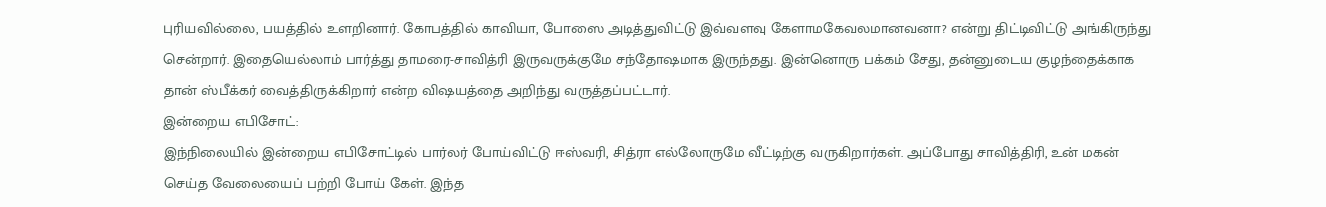புரியவில்லை, பயத்தில் உளறினார். கோபத்தில் காவியா, போஸை அடித்துவிட்டு இவ்வளவு கேளாமகேவலமானவனா? என்று திட்டிவிட்டு அங்கிருந்து சென்றார். இதையெல்லாம் பார்த்து தாமரை-சாவித்ரி இருவருக்குமே சந்தோஷமாக இருந்தது. இன்னொரு பக்கம் சேது, தன்னுடைய குழந்தைக்காக தான் ஸ்பீக்கர் வைத்திருக்கிறார் என்ற விஷயத்தை அறிந்து வருத்தப்பட்டார்.
இன்றைய எபிசோட்:
இந்நிலையில் இன்றைய எபிசோட்டில் பார்லர் போய்விட்டு ஈஸ்வரி, சித்ரா எல்லோருமே வீட்டிற்கு வருகிறார்கள். அப்போது சாவித்திரி, உன் மகன் செய்த வேலையைப் பற்றி போய் கேள். இந்த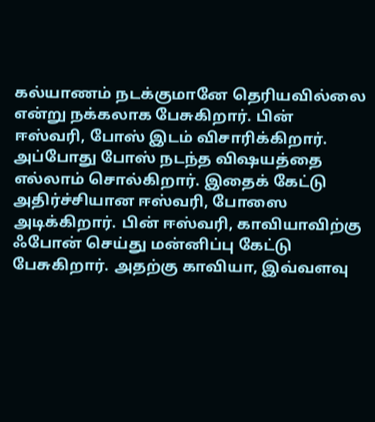கல்யாணம் நடக்குமானே தெரியவில்லை என்று நக்கலாக பேசுகிறார். பின் ஈஸ்வரி, போஸ் இடம் விசாரிக்கிறார். அப்போது போஸ் நடந்த விஷயத்தை எல்லாம் சொல்கிறார். இதைக் கேட்டு அதிர்ச்சியான ஈஸ்வரி, போஸை அடிக்கிறார். பின் ஈஸ்வரி, காவியாவிற்கு ஃபோன் செய்து மன்னிப்பு கேட்டு பேசுகிறார். அதற்கு காவியா, இவ்வளவு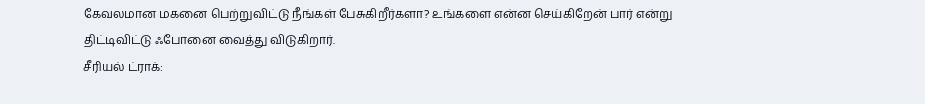கேவலமான மகனை பெற்றுவிட்டு நீங்கள் பேசுகிறீர்களா? உங்களை என்ன செய்கிறேன் பார் என்று திட்டிவிட்டு ஃபோனை வைத்து விடுகிறார்.
சீரியல் ட்ராக்: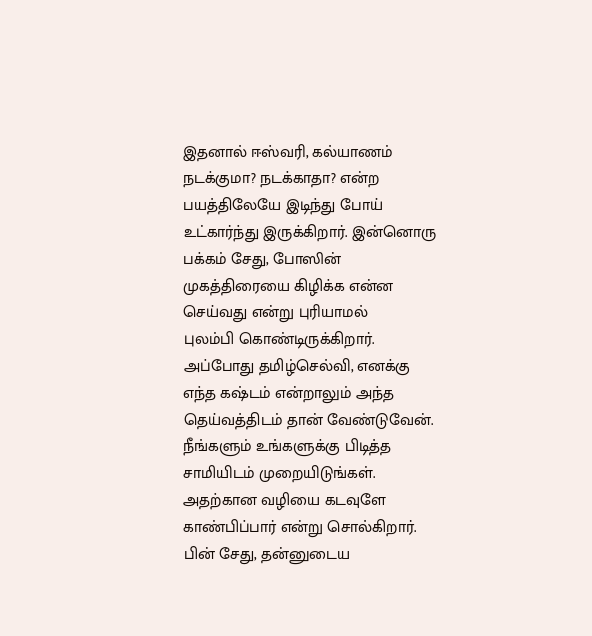இதனால் ஈஸ்வரி, கல்யாணம் நடக்குமா? நடக்காதா? என்ற பயத்திலேயே இடிந்து போய் உட்கார்ந்து இருக்கிறார். இன்னொரு பக்கம் சேது, போஸின் முகத்திரையை கிழிக்க என்ன செய்வது என்று புரியாமல்
புலம்பி கொண்டிருக்கிறார். அப்போது தமிழ்செல்வி, எனக்கு எந்த கஷ்டம் என்றாலும் அந்த தெய்வத்திடம் தான் வேண்டுவேன். நீங்களும் உங்களுக்கு பிடித்த சாமியிடம் முறையிடுங்கள். அதற்கான வழியை கடவுளே காண்பிப்பார் என்று சொல்கிறார். பின் சேது, தன்னுடைய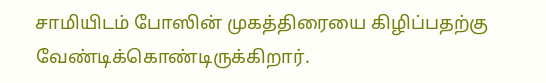சாமியிடம் போஸின் முகத்திரையை கிழிப்பதற்கு வேண்டிக்கொண்டிருக்கிறார்.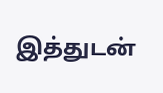இத்துடன்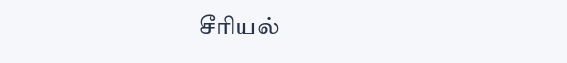சீரியல்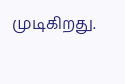முடிகிறது.